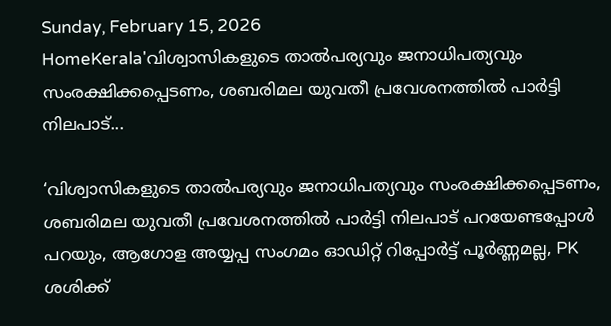Sunday, February 15, 2026
HomeKerala'വിശ്വാസികളുടെ താൽപര്യവും ജനാധിപത്യവും സംരക്ഷിക്കപ്പെടണം, ശബരിമല യുവതീ പ്രവേശനത്തിൽ പാർട്ടി നിലപാട്...

‘വിശ്വാസികളുടെ താൽപര്യവും ജനാധിപത്യവും സംരക്ഷിക്കപ്പെടണം, ശബരിമല യുവതീ പ്രവേശനത്തിൽ പാർട്ടി നിലപാട് പറയേണ്ടപ്പോൾ പറയും, ആഗോള അയ്യപ്പ സംഗമം ഓഡിറ്റ് റിപ്പോർട്ട് പൂർണ്ണമല്ല, PK ശശിക്ക്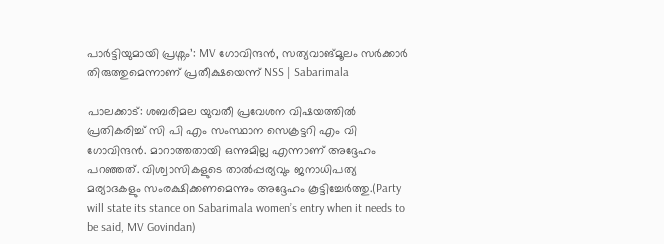പാർട്ടിയുമായി പ്രശ്നം’: MV ഗോവിന്ദൻ, സത്യവാങ്മൂലം സർക്കാർ തിരുത്തുമെന്നാണ് പ്രതീക്ഷയെന്ന് NSS | Sabarimala

പാലക്കാട്: ശബരിമല യുവതീ പ്രവേശന വിഷയത്തിൽ പ്രതികരിച്ച് സി പി എം സംസ്ഥാന സെക്രട്ടറി എം വി ഗോവിന്ദൻ. മാറാത്തതായി ഒന്നുമില്ല എന്നാണ് അദ്ദേഹം പറഞ്ഞത്. വിശ്വാസികളുടെ താൽപ്പര്യവും ജനാധിപത്യ മര്യാദകളും സംരക്ഷിക്കണമെന്നും അദ്ദേഹം കൂട്ടിച്ചേർത്തു.(Party will state its stance on Sabarimala women’s entry when it needs to be said, MV Govindan)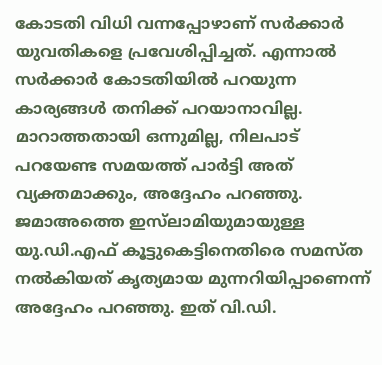കോടതി വിധി വന്നപ്പോഴാണ് സർക്കാർ യുവതികളെ പ്രവേശിപ്പിച്ചത്. എന്നാൽ സർക്കാർ കോടതിയിൽ പറയുന്ന കാര്യങ്ങൾ തനിക്ക് പറയാനാവില്ല. മാറാത്തതായി ഒന്നുമില്ല, നിലപാട് പറയേണ്ട സമയത്ത് പാർട്ടി അത് വ്യക്തമാക്കും, അദ്ദേഹം പറഞ്ഞു. ജമാഅത്തെ ഇസ്‌ലാമിയുമായുള്ള യു.ഡി.എഫ് കൂട്ടുകെട്ടിനെതിരെ സമസ്ത നൽകിയത് കൃത്യമായ മുന്നറിയിപ്പാണെന്ന് അദ്ദേഹം പറഞ്ഞു. ഇത് വി.ഡി.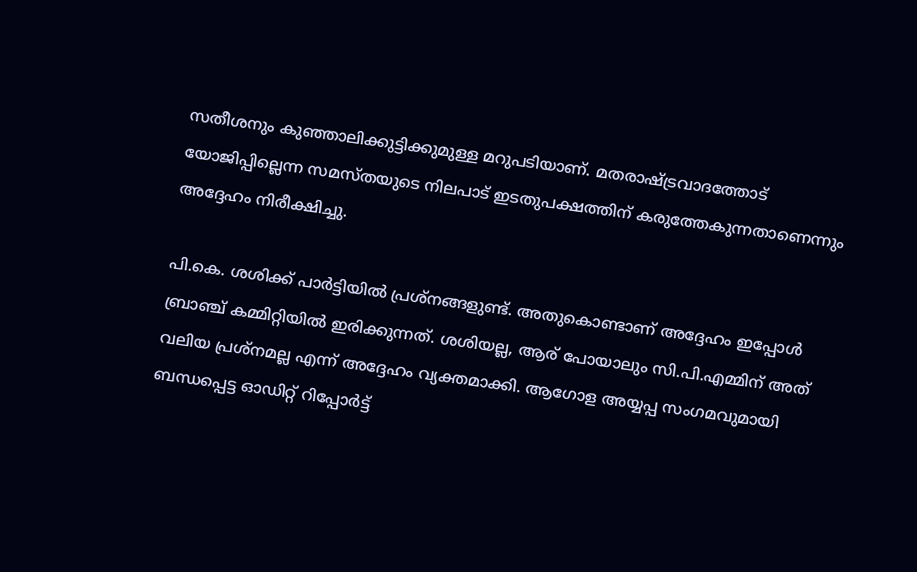സതീശനും കുഞ്ഞാലിക്കുട്ടിക്കുമുള്ള മറുപടിയാണ്. മതരാഷ്ട്രവാദത്തോട് യോജിപ്പില്ലെന്ന സമസ്തയുടെ നിലപാട് ഇടതുപക്ഷത്തിന് കരുത്തേകുന്നതാണെന്നും അദ്ദേഹം നിരീക്ഷിച്ചു.

പി.കെ. ശശിക്ക് പാർട്ടിയിൽ പ്രശ്നങ്ങളുണ്ട്. അതുകൊണ്ടാണ് അദ്ദേഹം ഇപ്പോൾ ബ്രാഞ്ച് കമ്മിറ്റിയിൽ ഇരിക്കുന്നത്. ശശിയല്ല, ആര് പോയാലും സി.പി.എമ്മിന് അത് വലിയ പ്രശ്നമല്ല എന്ന് അദ്ദേഹം വ്യക്തമാക്കി. ആഗോള അയ്യപ്പ സംഗമവുമായി ബന്ധപ്പെട്ട ഓഡിറ്റ് റിപ്പോർട്ട്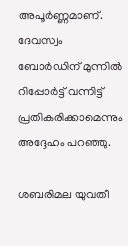അപൂർണ്ണമാണ്. ദേവസ്വം ബോർഡിന് മുന്നിൽ റിപ്പോർട്ട് വന്നിട്ട് പ്രതികരിക്കാമെന്നും അദ്ദേഹം പറഞ്ഞു.

ശബരിമല യുവതീ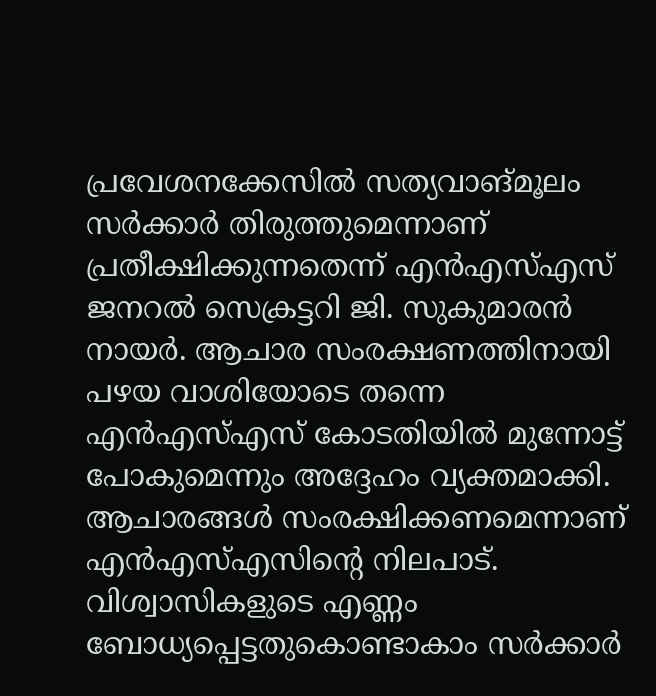പ്രവേശനക്കേസിൽ സത്യവാങ്മൂലം സർക്കാർ തിരുത്തുമെന്നാണ് പ്രതീക്ഷിക്കുന്നതെന്ന് എൻഎസ്എസ് ജനറൽ സെക്രട്ടറി ജി. സുകുമാരൻ നായർ. ആചാര സംരക്ഷണത്തിനായി പഴയ വാശിയോടെ തന്നെ എൻഎസ്എസ് കോടതിയിൽ മുന്നോട്ട് പോകുമെന്നും അദ്ദേഹം വ്യക്തമാക്കി. ആചാരങ്ങൾ സംരക്ഷിക്കണമെന്നാണ് എൻഎസ്എസിന്റെ നിലപാട്. വിശ്വാസികളുടെ എണ്ണം ബോധ്യപ്പെട്ടതുകൊണ്ടാകാം സർക്കാർ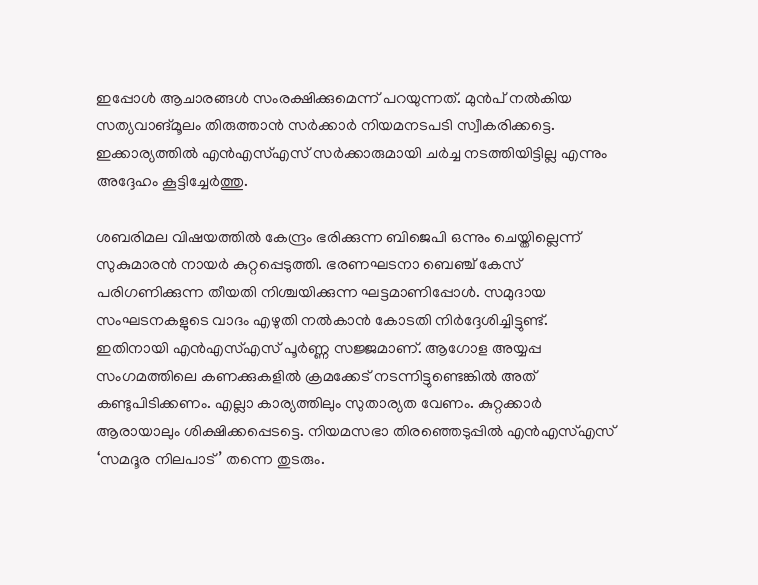ഇപ്പോൾ ആചാരങ്ങൾ സംരക്ഷിക്കുമെന്ന് പറയുന്നത്. മുൻപ് നൽകിയ സത്യവാങ്മൂലം തിരുത്താൻ സർക്കാർ നിയമനടപടി സ്വീകരിക്കട്ടെ. ഇക്കാര്യത്തിൽ എൻഎസ്എസ് സർക്കാരുമായി ചർച്ച നടത്തിയിട്ടില്ല എന്നും അദ്ദേഹം കൂട്ടിച്ചേർത്തു.

ശബരിമല വിഷയത്തിൽ കേന്ദ്രം ഭരിക്കുന്ന ബിജെപി ഒന്നും ചെയ്തില്ലെന്ന് സുകുമാരൻ നായർ കുറ്റപ്പെടുത്തി. ഭരണഘടനാ ബെഞ്ച് കേസ് പരിഗണിക്കുന്ന തീയതി നിശ്ചയിക്കുന്ന ഘട്ടമാണിപ്പോൾ. സമുദായ സംഘടനകളുടെ വാദം എഴുതി നൽകാൻ കോടതി നിർദ്ദേശിച്ചിട്ടുണ്ട്. ഇതിനായി എൻഎസ്എസ് പൂർണ്ണ സജ്ജമാണ്. ആഗോള അയ്യപ്പ സംഗമത്തിലെ കണക്കുകളിൽ ക്രമക്കേട് നടന്നിട്ടുണ്ടെങ്കിൽ അത് കണ്ടുപിടിക്കണം. എല്ലാ കാര്യത്തിലും സുതാര്യത വേണം. കുറ്റക്കാർ ആരായാലും ശിക്ഷിക്കപ്പെടട്ടെ. നിയമസഭാ തിരഞ്ഞെടുപ്പിൽ എൻഎസ്എസ് ‘സമദൂര നിലപാട്’ തന്നെ തുടരും.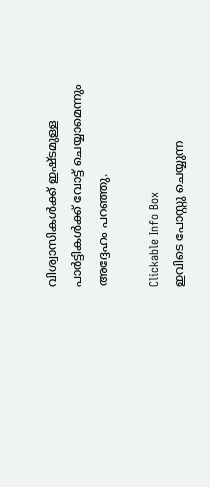വിശ്വാസികൾക്ക് ഇഷ്ടമുള്ള പാർട്ടികൾക്ക് വോട്ട് ചെയ്യാമെന്നും അദ്ദേഹം പറഞ്ഞു.

Clickable Info Box
ഇവിടെ പോസ്റ്റു ചെയ്യുന്ന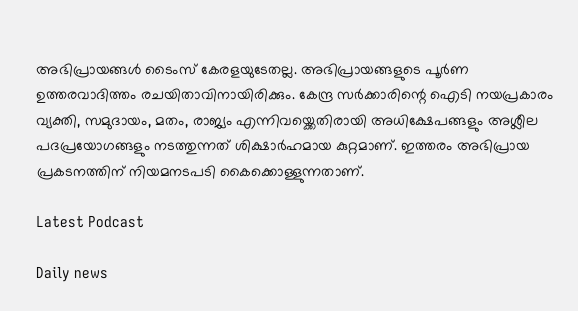അഭിപ്രായങ്ങൾ ടൈംസ് കേരളയുടേതല്ല. അഭിപ്രായങ്ങളുടെ പൂർണ ഉത്തരവാദിത്തം രചയിതാവിനായിരിക്കും. കേന്ദ്ര സർക്കാരിന്റെ ഐടി നയപ്രകാരം വ്യക്തി, സമുദായം, മതം, രാജ്യം എന്നിവയ്ക്കെതിരായി അധിക്ഷേപങ്ങളും അശ്ലീല പദപ്രയോഗങ്ങളും നടത്തുന്നത് ശിക്ഷാർഹമായ കുറ്റമാണ്. ഇത്തരം അഭിപ്രായ പ്രകടനത്തിന് നിയമനടപടി കൈക്കൊള്ളുന്നതാണ്.

Latest Podcast

Daily news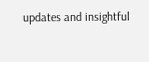updates and insightful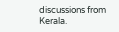discussions from Kerala.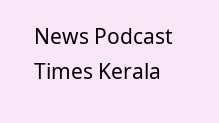News Podcast
Times Kerala